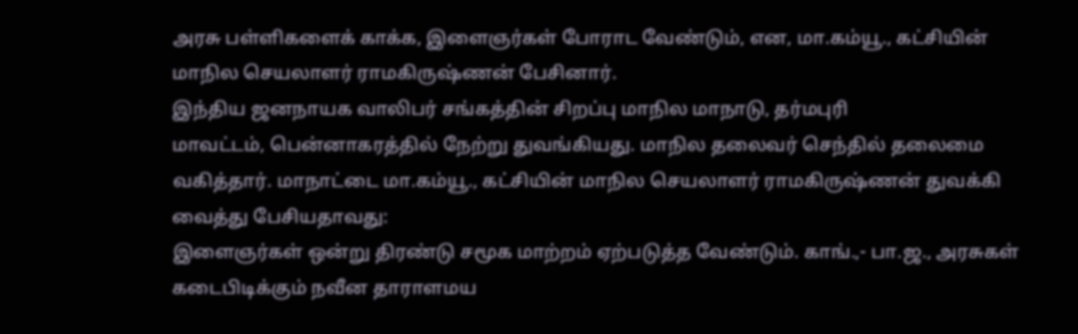அரசு பள்ளிகளைக் காக்க, இளைஞர்கள் போராட வேண்டும், என, மா.கம்யூ., கட்சியின் மாநில செயலாளர் ராமகிருஷ்ணன் பேசினார்.
இந்திய ஜனநாயக வாலிபர் சங்கத்தின் சிறப்பு மாநில மாநாடு, தர்மபுரி
மாவட்டம், பென்னாகரத்தில் நேற்று துவங்கியது. மாநில தலைவர் செந்தில் தலைமை வகித்தார். மாநாட்டை மா.கம்யூ., கட்சியின் மாநில செயலாளர் ராமகிருஷ்ணன் துவக்கி வைத்து பேசியதாவது:
இளைஞர்கள் ஒன்று திரண்டு சமூக மாற்றம் ஏற்படுத்த வேண்டும். காங்.,- பா.ஜ., அரசுகள் கடைபிடிக்கும் நவீன தாராளமய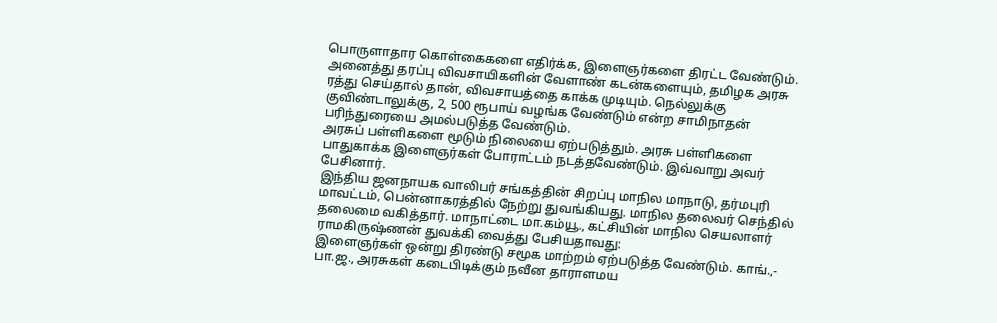பொருளாதார கொள்கைகளை எதிர்க்க, இளைஞர்களை திரட்ட வேண்டும். அனைத்து தரப்பு விவசாயிகளின் வேளாண் கடன்களையும், தமிழக அரசு ரத்து செய்தால் தான், விவசாயத்தை காக்க முடியும். நெல்லுக்கு குவிண்டாலுக்கு, 2, 500 ரூபாய் வழங்க வேண்டும் என்ற சாமிநாதன் பரிந்துரையை அமல்படுத்த வேண்டும்.
அரசுப் பள்ளிகளை மூடும் நிலையை ஏற்படுத்தும். அரசு பள்ளிகளை பாதுகாக்க இளைஞர்கள் போராட்டம் நடத்தவேண்டும். இவ்வாறு அவர் பேசினார்.
இந்திய ஜனநாயக வாலிபர் சங்கத்தின் சிறப்பு மாநில மாநாடு, தர்மபுரி
மாவட்டம், பென்னாகரத்தில் நேற்று துவங்கியது. மாநில தலைவர் செந்தில் தலைமை வகித்தார். மாநாட்டை மா.கம்யூ., கட்சியின் மாநில செயலாளர் ராமகிருஷ்ணன் துவக்கி வைத்து பேசியதாவது:
இளைஞர்கள் ஒன்று திரண்டு சமூக மாற்றம் ஏற்படுத்த வேண்டும். காங்.,- பா.ஜ., அரசுகள் கடைபிடிக்கும் நவீன தாராளமய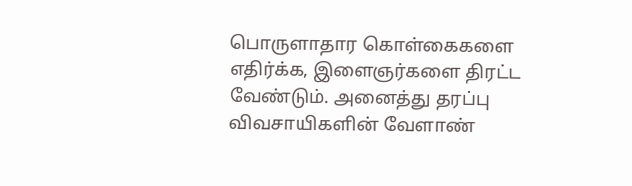பொருளாதார கொள்கைகளை எதிர்க்க, இளைஞர்களை திரட்ட வேண்டும். அனைத்து தரப்பு விவசாயிகளின் வேளாண்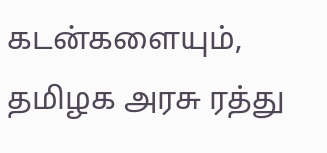கடன்களையும், தமிழக அரசு ரத்து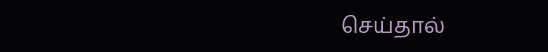செய்தால்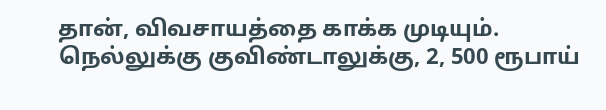தான், விவசாயத்தை காக்க முடியும். நெல்லுக்கு குவிண்டாலுக்கு, 2, 500 ரூபாய்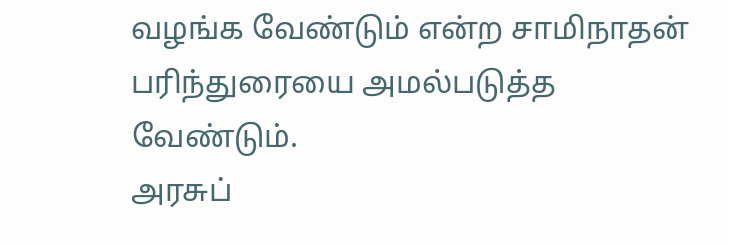வழங்க வேண்டும் என்ற சாமிநாதன் பரிந்துரையை அமல்படுத்த வேண்டும்.
அரசுப்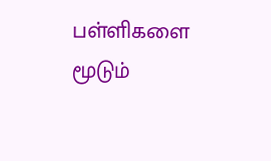பள்ளிகளை மூடும்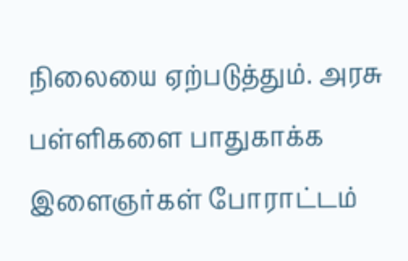நிலையை ஏற்படுத்தும். அரசு பள்ளிகளை பாதுகாக்க இளைஞர்கள் போராட்டம்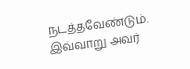நடத்தவேண்டும். இவ்வாறு அவர்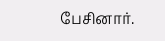பேசினார்.